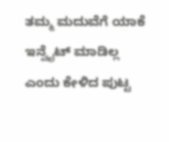ತಮ್ಮ ಮದುವೆಗೆ ಯಾಕೆ ಇನ್ವೈಟ್ ಮಾಡಿಲ್ಲ ಎಂದು ಕೇಳಿದ ಪುಟ್ಟ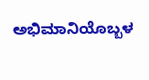ಅಭಿಮಾನಿಯೊಬ್ಬಳ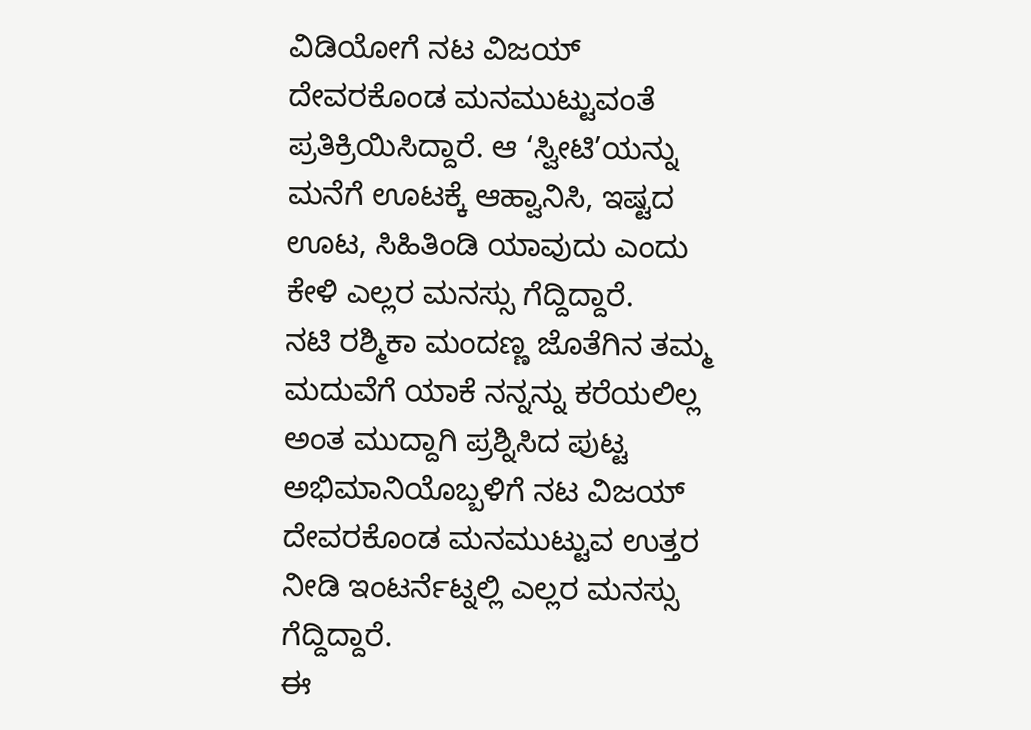ವಿಡಿಯೋಗೆ ನಟ ವಿಜಯ್ ದೇವರಕೊಂಡ ಮನಮುಟ್ಟುವಂತೆ ಪ್ರತಿಕ್ರಿಯಿಸಿದ್ದಾರೆ. ಆ ‘ಸ್ವೀಟಿ’ಯನ್ನು ಮನೆಗೆ ಊಟಕ್ಕೆ ಆಹ್ವಾನಿಸಿ, ಇಷ್ಟದ ಊಟ, ಸಿಹಿತಿಂಡಿ ಯಾವುದು ಎಂದು ಕೇಳಿ ಎಲ್ಲರ ಮನಸ್ಸು ಗೆದ್ದಿದ್ದಾರೆ.
ನಟಿ ರಶ್ಮಿಕಾ ಮಂದಣ್ಣ ಜೊತೆಗಿನ ತಮ್ಮ ಮದುವೆಗೆ ಯಾಕೆ ನನ್ನನ್ನು ಕರೆಯಲಿಲ್ಲ ಅಂತ ಮುದ್ದಾಗಿ ಪ್ರಶ್ನಿಸಿದ ಪುಟ್ಟ ಅಭಿಮಾನಿಯೊಬ್ಬಳಿಗೆ ನಟ ವಿಜಯ್ ದೇವರಕೊಂಡ ಮನಮುಟ್ಟುವ ಉತ್ತರ ನೀಡಿ ಇಂಟರ್ನೆಟ್ನಲ್ಲಿ ಎಲ್ಲರ ಮನಸ್ಸು ಗೆದ್ದಿದ್ದಾರೆ.
ಈ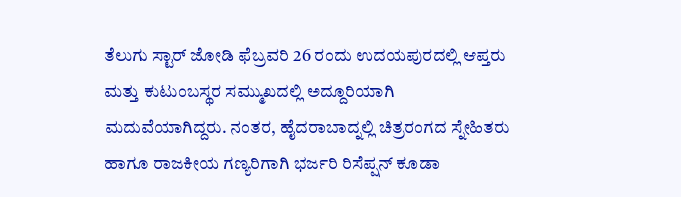ತೆಲುಗು ಸ್ಟಾರ್ ಜೋಡಿ ಫೆಬ್ರವರಿ 26 ರಂದು ಉದಯಪುರದಲ್ಲಿ ಆಪ್ತರು ಮತ್ತು ಕುಟುಂಬಸ್ಥರ ಸಮ್ಮುಖದಲ್ಲಿ ಅದ್ದೂರಿಯಾಗಿ ಮದುವೆಯಾಗಿದ್ದರು. ನಂತರ, ಹೈದರಾಬಾದ್ನಲ್ಲಿ ಚಿತ್ರರಂಗದ ಸ್ನೇಹಿತರು ಹಾಗೂ ರಾಜಕೀಯ ಗಣ್ಯರಿಗಾಗಿ ಭರ್ಜರಿ ರಿಸೆಪ್ಷನ್ ಕೂಡಾ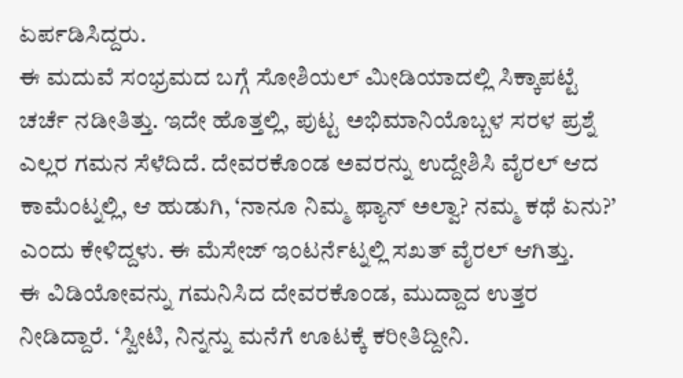ಏರ್ಪಡಿಸಿದ್ದರು.
ಈ ಮದುವೆ ಸಂಭ್ರಮದ ಬಗ್ಗೆ ಸೋಶಿಯಲ್ ಮೀಡಿಯಾದಲ್ಲಿ ಸಿಕ್ಕಾಪಟ್ಟೆ ಚರ್ಚೆ ನಡೀತಿತ್ತು. ಇದೇ ಹೊತ್ತಲ್ಲಿ, ಪುಟ್ಟ ಅಭಿಮಾನಿಯೊಬ್ಬಳ ಸರಳ ಪ್ರಶ್ನೆ ಎಲ್ಲರ ಗಮನ ಸೆಳೆದಿದೆ. ದೇವರಕೊಂಡ ಅವರನ್ನು ಉದ್ದೇಶಿಸಿ ವೈರಲ್ ಆದ ಕಾಮೆಂಟ್ನಲ್ಲಿ, ಆ ಹುಡುಗಿ, ‘ನಾನೂ ನಿಮ್ಮ ಫ್ಯಾನ್ ಅಲ್ವಾ? ನಮ್ಮ ಕಥೆ ಏನು?’ ಎಂದು ಕೇಳಿದ್ದಳು. ಈ ಮೆಸೇಜ್ ಇಂಟರ್ನೆಟ್ನಲ್ಲಿ ಸಖತ್ ವೈರಲ್ ಆಗಿತ್ತು.
ಈ ವಿಡಿಯೋವನ್ನು ಗಮನಿಸಿದ ದೇವರಕೊಂಡ, ಮುದ್ದಾದ ಉತ್ತರ ನೀಡಿದ್ದಾರೆ. ‘ಸ್ವೀಟಿ, ನಿನ್ನನ್ನು ಮನೆಗೆ ಊಟಕ್ಕೆ ಕರೀತಿದ್ದೀನಿ.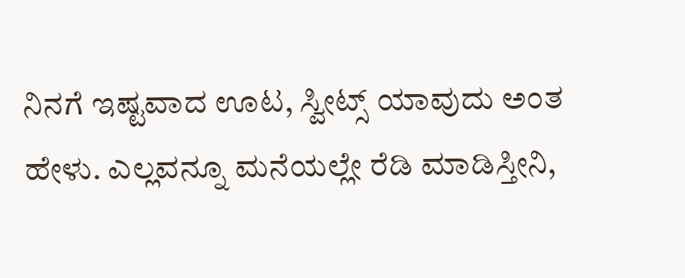ನಿನಗೆ ಇಷ್ಟವಾದ ಊಟ, ಸ್ವೀಟ್ಸ್ ಯಾವುದು ಅಂತ ಹೇಳು. ಎಲ್ಲವನ್ನೂ ಮನೆಯಲ್ಲೇ ರೆಡಿ ಮಾಡಿಸ್ತೀನಿ,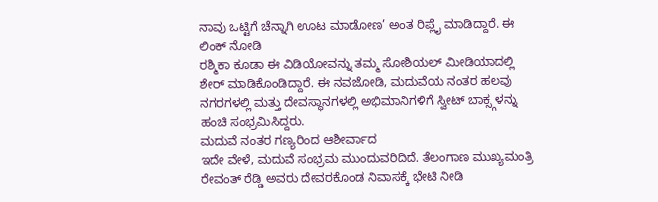ನಾವು ಒಟ್ಟಿಗೆ ಚೆನ್ನಾಗಿ ಊಟ ಮಾಡೋಣ’ ಅಂತ ರಿಪ್ಲೈ ಮಾಡಿದ್ದಾರೆ. ಈ ಲಿಂಕ್ ನೋಡಿ
ರಶ್ಮಿಕಾ ಕೂಡಾ ಈ ವಿಡಿಯೋವನ್ನು ತಮ್ಮ ಸೋಶಿಯಲ್ ಮೀಡಿಯಾದಲ್ಲಿ ಶೇರ್ ಮಾಡಿಕೊಂಡಿದ್ದಾರೆ. ಈ ನವಜೋಡಿ, ಮದುವೆಯ ನಂತರ ಹಲವು ನಗರಗಳಲ್ಲಿ ಮತ್ತು ದೇವಸ್ಥಾನಗಳಲ್ಲಿ ಅಭಿಮಾನಿಗಳಿಗೆ ಸ್ವೀಟ್ ಬಾಕ್ಸ್ಗಳನ್ನು ಹಂಚಿ ಸಂಭ್ರಮಿಸಿದ್ದರು.
ಮದುವೆ ನಂತರ ಗಣ್ಯರಿಂದ ಆಶೀರ್ವಾದ
ಇದೇ ವೇಳೆ, ಮದುವೆ ಸಂಭ್ರಮ ಮುಂದುವರಿದಿದೆ. ತೆಲಂಗಾಣ ಮುಖ್ಯಮಂತ್ರಿ ರೇವಂತ್ ರೆಡ್ಡಿ ಅವರು ದೇವರಕೊಂಡ ನಿವಾಸಕ್ಕೆ ಭೇಟಿ ನೀಡಿ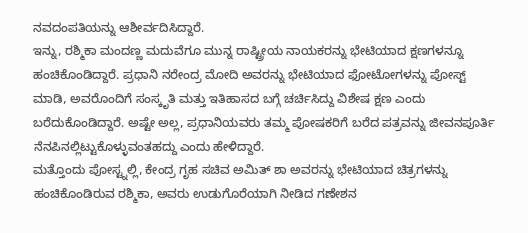ನವದಂಪತಿಯನ್ನು ಆಶೀರ್ವದಿಸಿದ್ದಾರೆ.
ಇನ್ನು, ರಶ್ಮಿಕಾ ಮಂದಣ್ಣ ಮದುವೆಗೂ ಮುನ್ನ ರಾಷ್ಟ್ರೀಯ ನಾಯಕರನ್ನು ಭೇಟಿಯಾದ ಕ್ಷಣಗಳನ್ನೂ ಹಂಚಿಕೊಂಡಿದ್ದಾರೆ. ಪ್ರಧಾನಿ ನರೇಂದ್ರ ಮೋದಿ ಅವರನ್ನು ಭೇಟಿಯಾದ ಫೋಟೋಗಳನ್ನು ಪೋಸ್ಟ್ ಮಾಡಿ, ಅವರೊಂದಿಗೆ ಸಂಸ್ಕೃತಿ ಮತ್ತು ಇತಿಹಾಸದ ಬಗ್ಗೆ ಚರ್ಚಿಸಿದ್ದು ವಿಶೇಷ ಕ್ಷಣ ಎಂದು ಬರೆದುಕೊಂಡಿದ್ದಾರೆ. ಅಷ್ಟೇ ಅಲ್ಲ, ಪ್ರಧಾನಿಯವರು ತಮ್ಮ ಪೋಷಕರಿಗೆ ಬರೆದ ಪತ್ರವನ್ನು ಜೀವನಪೂರ್ತಿ ನೆನಪಿನಲ್ಲಿಟ್ಟುಕೊಳ್ಳುವಂತಹದ್ದು ಎಂದು ಹೇಳಿದ್ದಾರೆ.
ಮತ್ತೊಂದು ಪೋಸ್ಟ್ನಲ್ಲಿ, ಕೇಂದ್ರ ಗೃಹ ಸಚಿವ ಅಮಿತ್ ಶಾ ಅವರನ್ನು ಭೇಟಿಯಾದ ಚಿತ್ರಗಳನ್ನು ಹಂಚಿಕೊಂಡಿರುವ ರಶ್ಮಿಕಾ, ಅವರು ಉಡುಗೊರೆಯಾಗಿ ನೀಡಿದ ಗಣೇಶನ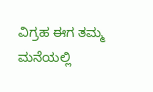ವಿಗ್ರಹ ಈಗ ತಮ್ಮ ಮನೆಯಲ್ಲಿ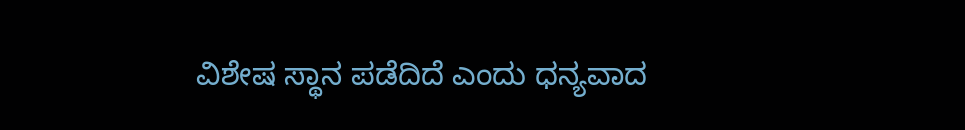ವಿಶೇಷ ಸ್ಥಾನ ಪಡೆದಿದೆ ಎಂದು ಧನ್ಯವಾದ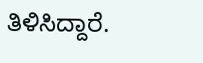ತಿಳಿಸಿದ್ದಾರೆ.